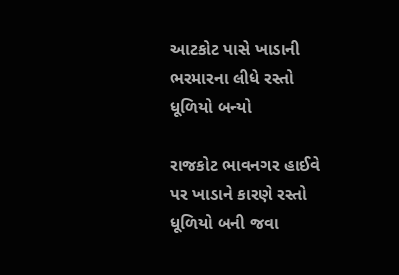આટકોટ પાસે ખાડાની ભરમારના લીધે રસ્તો ધૂળિયો બન્યો

રાજકોટ ભાવનગર હાઈવે પર ખાડાને કારણે રસ્તો ધૂળિયો બની જવા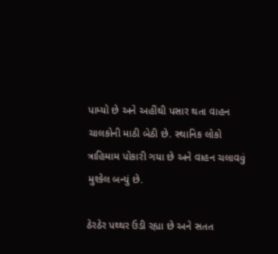પામ્યો છે અને અહીંથી પસાર થતા વાહન ચાલકોની માઠી બેઠી છે. સ્થાનિક લોકો ત્રાહિમામ પોકારી ગયા છે અને વાહન ચલાવવું મુશ્કેલ બન્યું છે.

ઠેરઠેર પથ્થર ઉડી રહ્યા છે અને સતત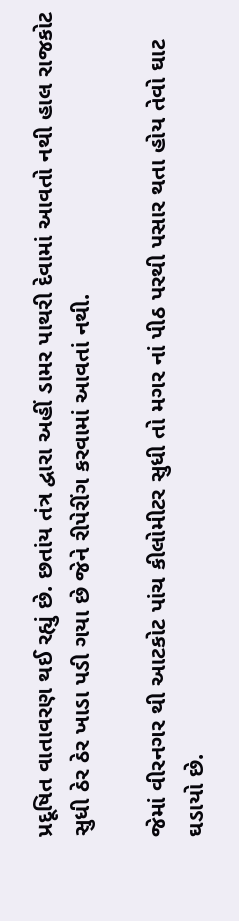પ્રદૂષિત વાતાવરણ થઈ રહ્યું છે. છતાંય તંત્ર દ્વારા અહીં ડામર પાથરી દેવામાં આવતો નથી હાલ રાજકોટ સુધી ઠેર ઠેર ખાડા પડી ગયા છે જેને રીપેરીંગ કરવામાં આવતાં નથી.

જેમાં વીરનગર થી આટકોટ પાંચ કીલોમીટર સુધી તો મગર નાં પીઠ પરથી પસાર થતા હોય તેવો ઘાટ ઘડાયો છે.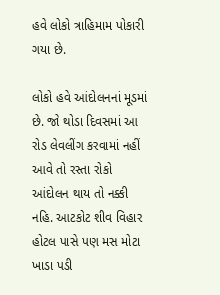હવે લોકો ત્રાહિમામ પોકારી ગયા છે.

લોકો હવે આંદોલનનાં મૂડમાં છે. જો થોડા દિવસમાં આ રોડ લેવલીંગ કરવામાં નહીં આવે તો રસ્તા રોકો આંદોલન થાય તો નક્કી નહિ. આટકોટ શીવ વિહાર હોટલ પાસે પણ મસ મોટા ખાડા પડી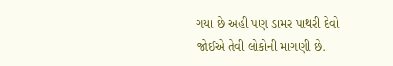ગયા છે અહી પણ ડામર પાથરી દેવો જોઈએ તેવી લોકોની માગણી છે.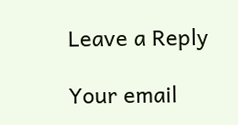Leave a Reply

Your email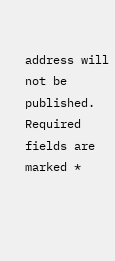address will not be published. Required fields are marked *